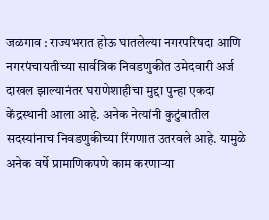जळगाव : राज्यभरात होऊ घातलेल्या नगरपरिषदा आणि नगरपंचायतीच्या सार्वत्रिक निवडणुकीत उमेदवारी अर्ज दाखल झाल्यानंतर घराणेशाहीचा मुद्दा पुन्हा एकदा केंद्रस्थानी आला आहे. अनेक नेत्यांनी कुटुंबातील सदस्यांनाच निवडणुकीच्या रिंगणात उतरवले आहे. यामुळे अनेक वर्षे प्रामाणिकपणे काम करणाऱ्या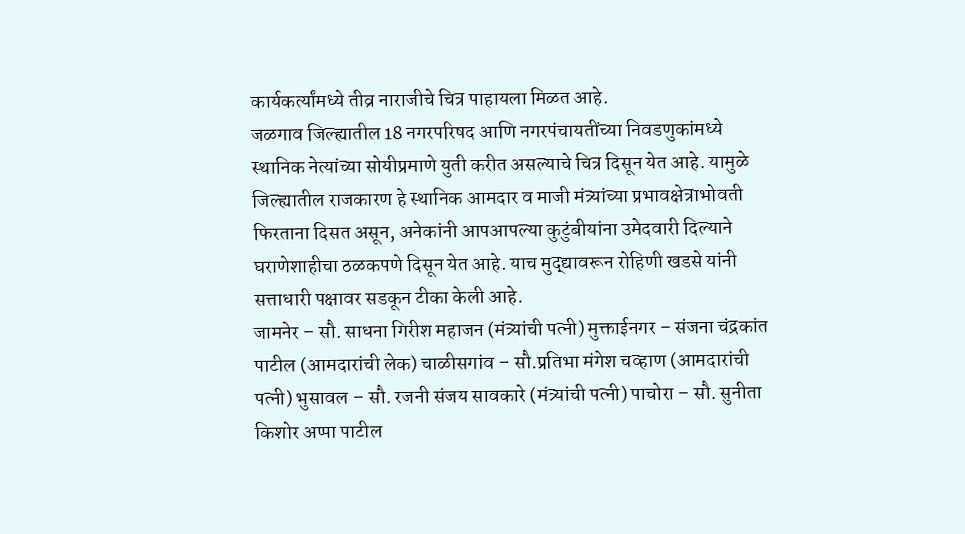कार्यकर्त्यांमध्ये तीव्र नाराजीचे चित्र पाहायला मिळत आहे.
जळगाव जिल्ह्यातील 18 नगरपरिषद आणि नगरपंचायतींच्या निवडणुकांमध्ये स्थानिक नेत्यांच्या सोयीप्रमाणे युती करीत असल्याचे चित्र दिसून येत आहे. यामुळे जिल्ह्यातील राजकारण हे स्थानिक आमदार व माजी मंत्र्यांच्या प्रभावक्षेत्राभोवती फिरताना दिसत असून, अनेकांनी आपआपल्या कुटुंबीयांना उमेदवारी दिल्याने घराणेशाहीचा ठळकपणे दिसून येत आहे. याच मुद्द्यावरून रोहिणी खडसे यांनी सत्ताधारी पक्षावर सडकून टीका केली आहे.
जामनेर – सौ. साधना गिरीश महाजन (मंत्र्यांची पत्नी) मुक्ताईनगर – संजना चंद्रकांत पाटील (आमदारांची लेक) चाळीसगांव – सौ.प्रतिभा मंगेश चव्हाण (आमदारांची पत्नी) भुसावल – सौ. रजनी संजय सावकारे (मंत्र्यांची पत्नी) पाचोरा – सौ. सुनीता किशोर अप्पा पाटील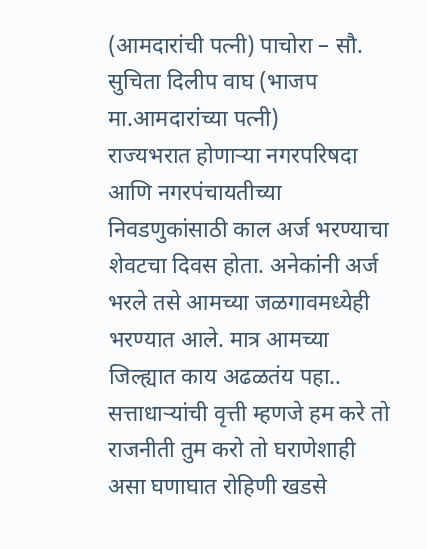(आमदारांची पत्नी) पाचोरा – सौ. सुचिता दिलीप वाघ (भाजप मा.आमदारांच्या पत्नी)
राज्यभरात होणाऱ्या नगरपरिषदा आणि नगरपंचायतीच्या निवडणुकांसाठी काल अर्ज भरण्याचा शेवटचा दिवस होता. अनेकांनी अर्ज भरले तसे आमच्या जळगावमध्येही भरण्यात आले. मात्र आमच्या जिल्ह्यात काय अढळतंय पहा.. सत्ताधाऱ्यांची वृत्ती म्हणजे हम करे तो राजनीती तुम करो तो घराणेशाही असा घणाघात रोहिणी खडसे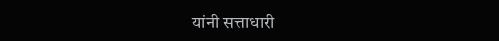यांनी सत्ताधारी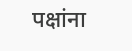पक्षांना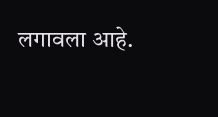लगावला आहे.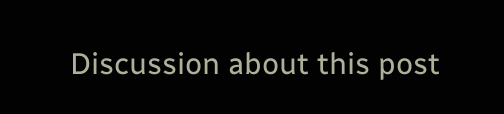Discussion about this post